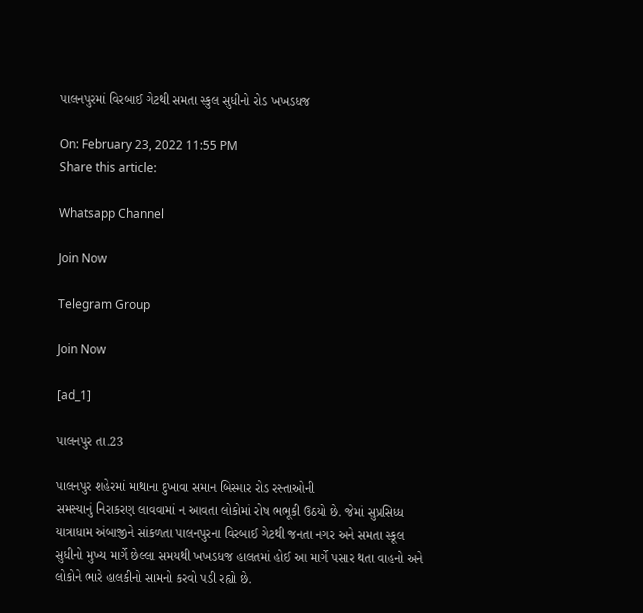પાલનપુરમાં વિરબાઈ ગેટથી સમતા સ્કુલ સુધીનો રોડ ખખડધજ

On: February 23, 2022 11:55 PM
Share this article:

Whatsapp Channel

Join Now

Telegram Group

Join Now

[ad_1]

પાલનપુર તા.23

પાલનપુર શહેરમાં માથાના દુખાવા સમાન બિસ્માર રોડ રસ્તાઓની
સમસ્યાનું નિરાકરણ લાવવામાં ન આવતા લોકોમાં રોષ ભભૂકી ઉઠયો છે. જેમાં સુપ્રસિધ્ધ
યાત્રાધામ અંબાજીને સાંકળતા પાલનપુરના વિરબાઈ ગેટથી જનતા નગર અને સમતા સ્કૂલ
સુધીનો મુખ્ય માર્ગે છેલ્લા સમયથી ખખડધજ હાલતમાં હોઈ આ માર્ગે પસાર થતા વાહનો અને
લોકોને ભારે હાલકીનો સામનો કરવો પડી રહ્યો છે.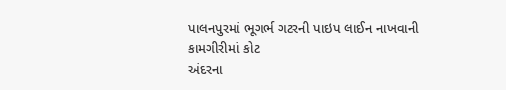પાલનપુરમાં ભૂગર્ભ ગટરની પાઇપ લાઈન નાખવાની કામગીરીમાં કોટ
અંદરના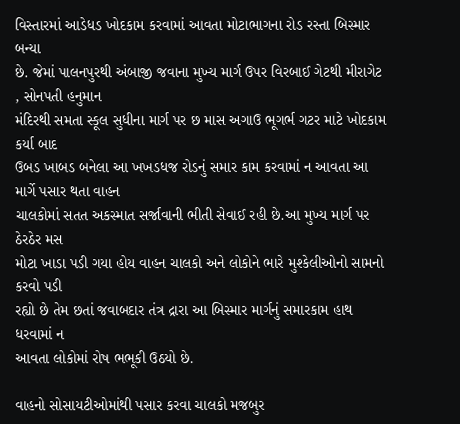વિસ્તારમાં આડેધડ ખોદકામ કરવામાં આવતા મોટાભાગના રોડ રસ્તા બિસ્માર બન્યા
છે. જેમાં પાલનપુરથી અંબાજી જવાના મુખ્ય માર્ગ ઉપર વિરબાઈ ગેટથી મીરાગેટ
, સોનપતી હનુમાન
મંદિરથી સમતા સ્કૂલ સુધીના માર્ગ પર છ માસ અગાઉ ભૂગર્ભ ગટર માટે ખોદકામ કર્યા બાદ
ઉબડ ખાબડ બનેલા આ ખખડધજ રોડનું સમાર કામ કરવામાં ન આવતા આ માર્ગે પસાર થતા વાહન
ચાલકોમાં સતત અકસ્માત સર્જાવાની ભીતી સેવાઈ રહી છે.આ મુખ્ય માર્ગ પર ઠેરઠેર મસ
મોટા ખાડા પડી ગયા હોય વાહન ચાલકો અને લોકોને ભારે મુશ્કેલીઓનો સામનો કરવો પડી
રહ્યો છે તેમ છતાં જવાબદાર તંત્ર દ્રારા આ બિસ્માર માર્ગનું સમારકામ હાથ ધરવામાં ન
આવતા લોકોમાં રોષ ભભૂકી ઉઠયો છે.

વાહનો સોસાયટીઓમાંથી પસાર કરવા ચાલકો મજબુર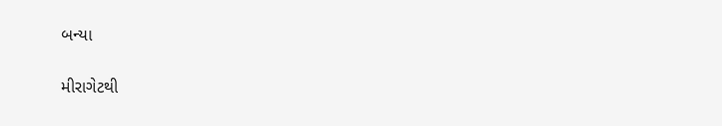બન્યા

મીરાગેટથી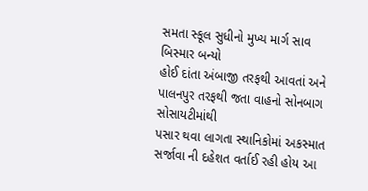સમતા સ્કૂલ સુધીનો મુખ્ય માર્ગ સાવ બિસ્માર બન્યો
હોઈ દાંતા અંબાજી તરફથી આવતાં અને પાલનપુર તરફથી જતા વાહનો સોનબાગ સોસાયટીમાંથી
પસાર થવા લાગતા સ્થાનિકોમાં અકસ્માત સર્જાવા ની દહેશત વર્તાઈ રહી હોય આ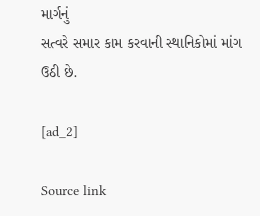માર્ગનું
સત્વરે સમાર કામ કરવાની સ્થાનિકોમાં માંગ ઉઠી છે.

[ad_2]

Source link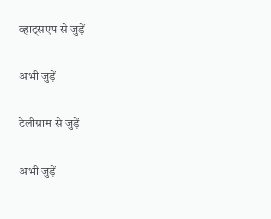व्हाट्सएप से जुड़ें

अभी जुड़ें

टेलीग्राम से जुड़ें

अभी जुड़ें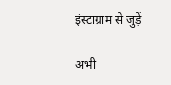इंस्टाग्राम से जुड़ें

अभी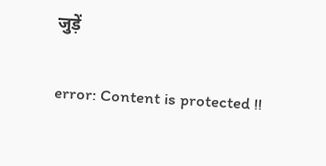जुड़ें

error: Content is protected !!